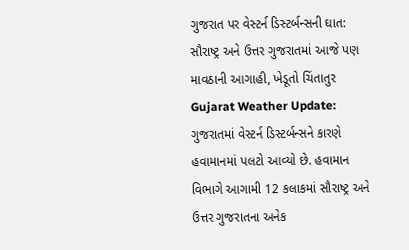ગુજરાત પર વેસ્ટર્ન ડિસ્ટર્બન્સની ઘાત: સૌરાષ્ટ્ર અને ઉત્તર ગુજરાતમાં આજે પણ માવઠાની આગાહી, ખેડૂતો ચિંતાતુર
Gujarat Weather Update: ગુજરાતમાં વેસ્ટર્ન ડિસ્ટર્બન્સને કારણે હવામાનમાં પલટો આવ્યો છે. હવામાન વિભાગે આગામી 12 કલાકમાં સૌરાષ્ટ્ર અને ઉત્તર ગુજરાતના અનેક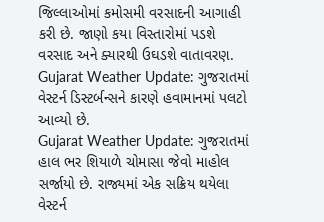જિલ્લાઓમાં કમોસમી વરસાદની આગાહી કરી છે. જાણો કયા વિસ્તારોમાં પડશે વરસાદ અને ક્યારથી ઉઘડશે વાતાવરણ.
Gujarat Weather Update: ગુજરાતમાં વેસ્ટર્ન ડિસ્ટર્બન્સને કારણે હવામાનમાં પલટો આવ્યો છે.
Gujarat Weather Update: ગુજરાતમાં હાલ ભર શિયાળે ચોમાસા જેવો માહોલ સર્જાયો છે. રાજ્યમાં એક સક્રિય થયેલા વેસ્ટર્ન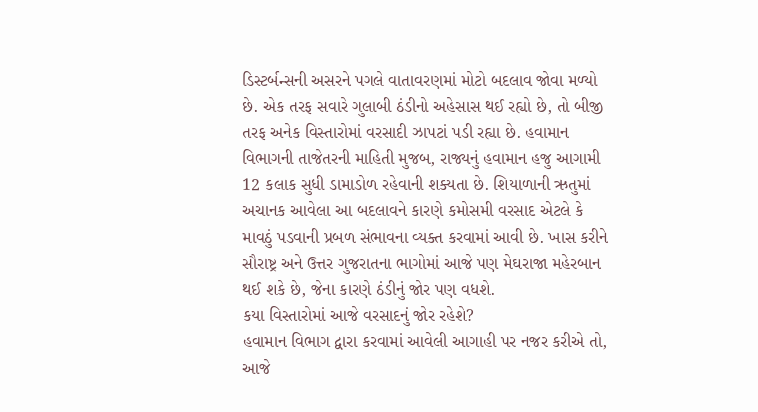ડિસ્ટર્બન્સની અસરને પગલે વાતાવરણમાં મોટો બદલાવ જોવા મળ્યો છે. એક તરફ સવારે ગુલાબી ઠંડીનો અહેસાસ થઈ રહ્યો છે, તો બીજી તરફ અનેક વિસ્તારોમાં વરસાદી ઝાપટાં પડી રહ્યા છે. હવામાન વિભાગની તાજેતરની માહિતી મુજબ, રાજ્યનું હવામાન હજુ આગામી 12 કલાક સુધી ડામાડોળ રહેવાની શક્યતા છે. શિયાળાની ઋતુમાં અચાનક આવેલા આ બદલાવને કારણે કમોસમી વરસાદ એટલે કે માવઠું પડવાની પ્રબળ સંભાવના વ્યક્ત કરવામાં આવી છે. ખાસ કરીને સૌરાષ્ટ્ર અને ઉત્તર ગુજરાતના ભાગોમાં આજે પણ મેઘરાજા મહેરબાન થઈ શકે છે, જેના કારણે ઠંડીનું જોર પણ વધશે.
કયા વિસ્તારોમાં આજે વરસાદનું જોર રહેશે?
હવામાન વિભાગ દ્વારા કરવામાં આવેલી આગાહી પર નજર કરીએ તો, આજે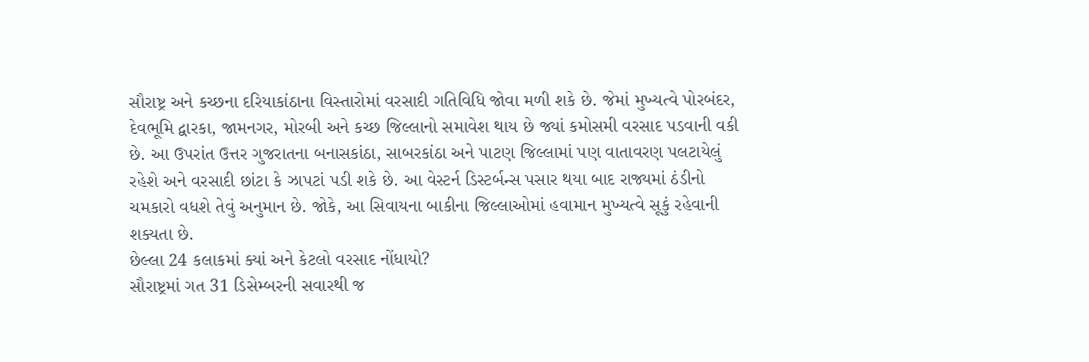સૌરાષ્ટ્ર અને કચ્છના દરિયાકાંઠાના વિસ્તારોમાં વરસાદી ગતિવિધિ જોવા મળી શકે છે. જેમાં મુખ્યત્વે પોરબંદર, દેવભૂમિ દ્વારકા, જામનગર, મોરબી અને કચ્છ જિલ્લાનો સમાવેશ થાય છે જ્યાં કમોસમી વરસાદ પડવાની વકી છે. આ ઉપરાંત ઉત્તર ગુજરાતના બનાસકાંઠા, સાબરકાંઠા અને પાટણ જિલ્લામાં પણ વાતાવરણ પલટાયેલું રહેશે અને વરસાદી છાંટા કે ઝાપટાં પડી શકે છે. આ વેસ્ટર્ન ડિસ્ટર્બન્સ પસાર થયા બાદ રાજ્યમાં ઠંડીનો ચમકારો વધશે તેવું અનુમાન છે. જોકે, આ સિવાયના બાકીના જિલ્લાઓમાં હવામાન મુખ્યત્વે સૂકું રહેવાની શક્યતા છે.
છેલ્લા 24 કલાકમાં ક્યાં અને કેટલો વરસાદ નોંધાયો?
સૌરાષ્ટ્રમાં ગત 31 ડિસેમ્બરની સવારથી જ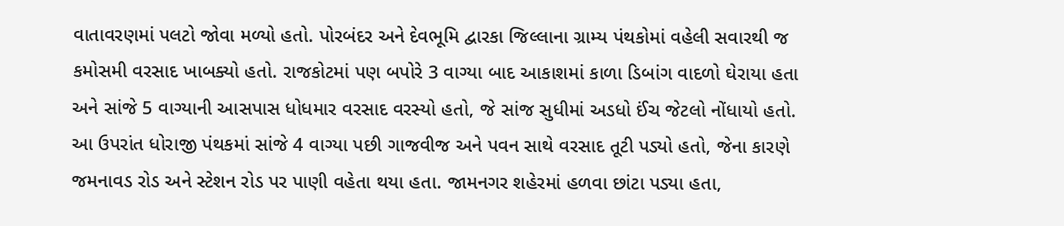વાતાવરણમાં પલટો જોવા મળ્યો હતો. પોરબંદર અને દેવભૂમિ દ્વારકા જિલ્લાના ગ્રામ્ય પંથકોમાં વહેલી સવારથી જ કમોસમી વરસાદ ખાબક્યો હતો. રાજકોટમાં પણ બપોરે 3 વાગ્યા બાદ આકાશમાં કાળા ડિબાંગ વાદળો ઘેરાયા હતા અને સાંજે 5 વાગ્યાની આસપાસ ધોધમાર વરસાદ વરસ્યો હતો, જે સાંજ સુધીમાં અડધો ઈંચ જેટલો નોંધાયો હતો. આ ઉપરાંત ધોરાજી પંથકમાં સાંજે 4 વાગ્યા પછી ગાજવીજ અને પવન સાથે વરસાદ તૂટી પડ્યો હતો, જેના કારણે જમનાવડ રોડ અને સ્ટેશન રોડ પર પાણી વહેતા થયા હતા. જામનગર શહેરમાં હળવા છાંટા પડ્યા હતા,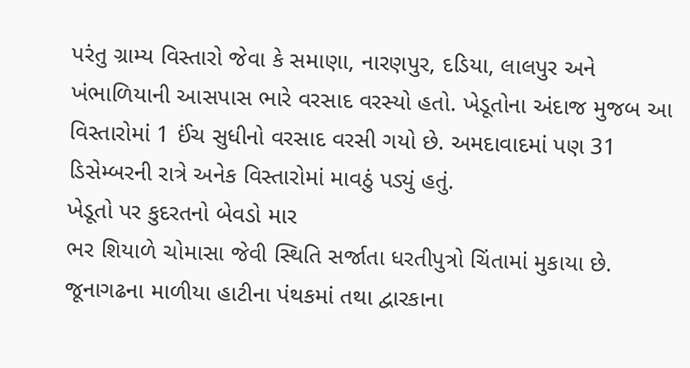પરંતુ ગ્રામ્ય વિસ્તારો જેવા કે સમાણા, નારણપુર, દડિયા, લાલપુર અને ખંભાળિયાની આસપાસ ભારે વરસાદ વરસ્યો હતો. ખેડૂતોના અંદાજ મુજબ આ વિસ્તારોમાં 1 ઈંચ સુધીનો વરસાદ વરસી ગયો છે. અમદાવાદમાં પણ 31 ડિસેમ્બરની રાત્રે અનેક વિસ્તારોમાં માવઠું પડ્યું હતું.
ખેડૂતો પર કુદરતનો બેવડો માર
ભર શિયાળે ચોમાસા જેવી સ્થિતિ સર્જાતા ધરતીપુત્રો ચિંતામાં મુકાયા છે. જૂનાગઢના માળીયા હાટીના પંથકમાં તથા દ્વારકાના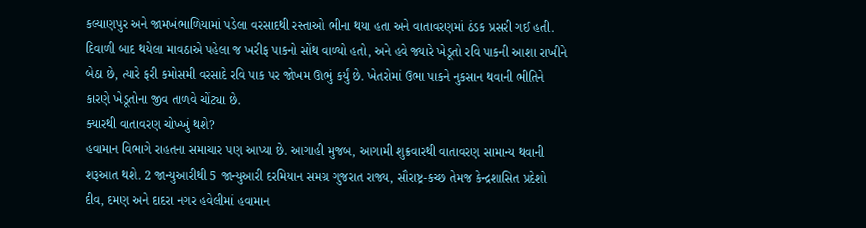કલ્યાણપુર અને જામખંભાળિયામાં પડેલા વરસાદથી રસ્તાઓ ભીના થયા હતા અને વાતાવરણમાં ઠંડક પ્રસરી ગઈ હતી. દિવાળી બાદ થયેલા માવઠાએ પહેલા જ ખરીફ પાકનો સોંથ વાળ્યો હતો, અને હવે જ્યારે ખેડૂતો રવિ પાકની આશા રાખીને બેઠા છે, ત્યારે ફરી કમોસમી વરસાદે રવિ પાક પર જોખમ ઊભું કર્યું છે. ખેતરોમાં ઉભા પાકને નુકસાન થવાની ભીતિને કારણે ખેડૂતોના જીવ તાળવે ચોંટ્યા છે.
ક્યારથી વાતાવરણ ચોખ્ખું થશે?
હવામાન વિભાગે રાહતના સમાચાર પણ આપ્યા છે. આગાહી મુજબ, આગામી શુક્રવારથી વાતાવરણ સામાન્ય થવાની શરૂઆત થશે. 2 જાન્યુઆરીથી 5 જાન્યુઆરી દરમિયાન સમગ્ર ગુજરાત રાજ્ય, સૌરાષ્ટ્ર-કચ્છ તેમજ કેન્દ્રશાસિત પ્રદેશો દીવ, દમણ અને દાદરા નગર હવેલીમાં હવામાન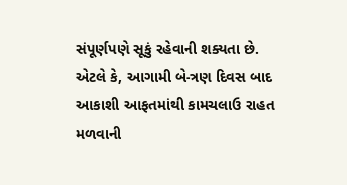સંપૂર્ણપણે સૂકું રહેવાની શક્યતા છે. એટલે કે, આગામી બે-ત્રણ દિવસ બાદ આકાશી આફતમાંથી કામચલાઉ રાહત મળવાની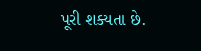પૂરી શક્યતા છે.